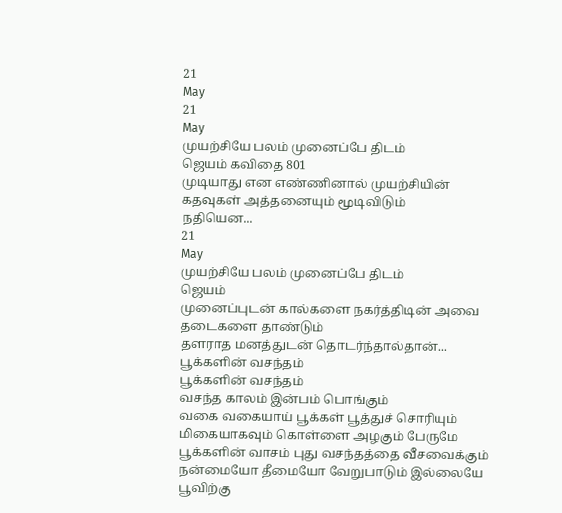21
May
21
May
முயற்சியே பலம் முனைப்பே திடம்
ஜெயம் கவிதை 801
முடியாது என எண்ணினால் முயற்சியின் கதவுகள் அத்தனையும் மூடிவிடும்
நதியென...
21
May
முயற்சியே பலம் முனைப்பே திடம்
ஜெயம்
முனைப்புடன் கால்களை நகர்த்திடின் அவை தடைகளை தாண்டும்
தளராத மனத்துடன் தொடர்ந்தால்தான்...
பூக்களின் வசந்தம்
பூக்களின் வசந்தம்
வசந்த காலம் இன்பம் பொங்கும்
வகை வகையாய் பூக்கள் பூத்துச் சொரியும்
மிகையாகவும் கொள்ளை அழகும் பேருமே
பூக்களின் வாசம் புது வசந்தத்தை வீசவைக்கும்
நன்மையோ தீமையோ வேறுபாடும் இல்லையே பூவிற்கு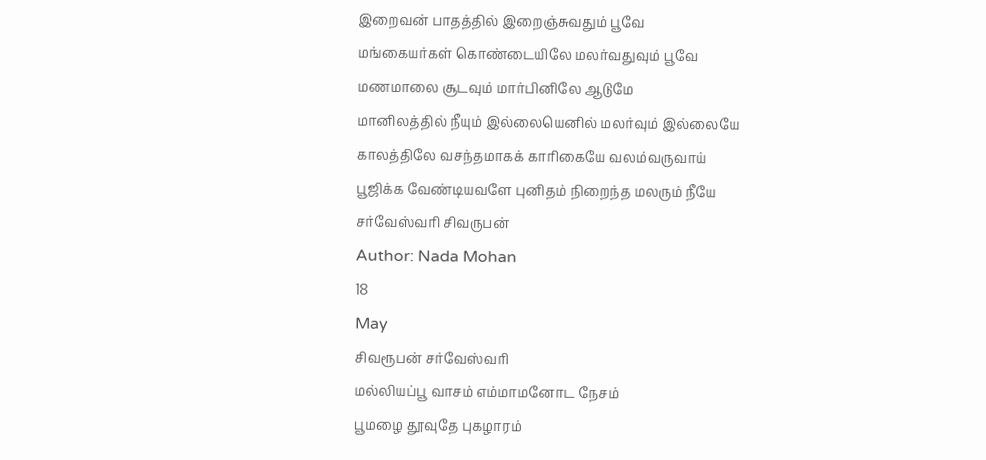இறைவன் பாதத்தில் இறைஞ்சுவதும் பூவே
மங்கையர்கள் கொண்டையிலே மலர்வதுவும் பூவே
மணமாலை சூடவும் மார்பினிலே ஆடுமே
மானிலத்தில் நீயும் இல்லையெனில் மலர்வும் இல்லையே
காலத்திலே வசந்தமாகக் காரிகையே வலம்வருவாய்
பூஜிக்க வேண்டியவளே புனிதம் நிறைந்த மலரும் நீயே
சர்வேஸ்வரி சிவருபன்
Author: Nada Mohan
18
May
சிவரூபன் சர்வேஸ்வரி
மல்லியப்பூ வாசம் எம்மாமனோட நேசம்
பூமழை தூவுதே புகழாரம்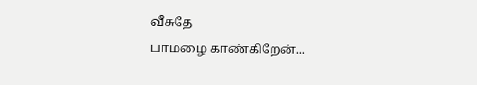வீசுதே
பாமழை காண்கிறேன்...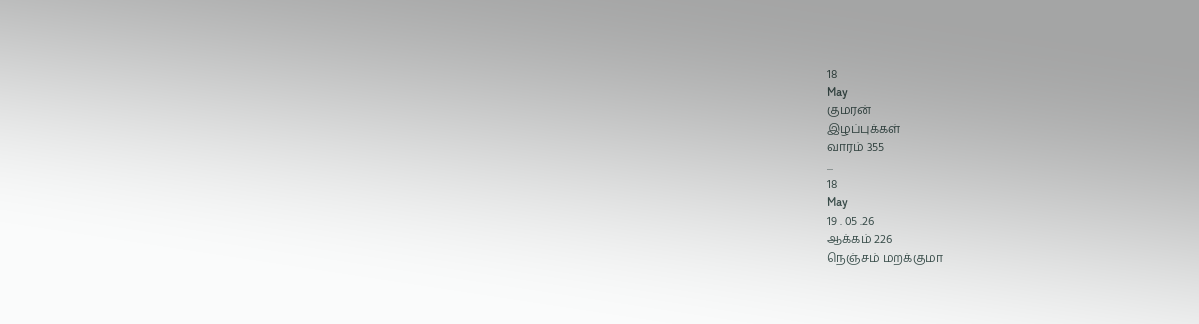18
May
குமரன்
இழப்புக்கள்
வாரம் 355
...
18
May
19 . 05 .26
ஆக்கம் 226
நெஞ்சம் மறக்குமா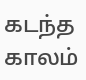கடந்த காலம்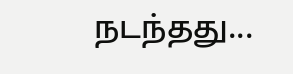நடந்தது...